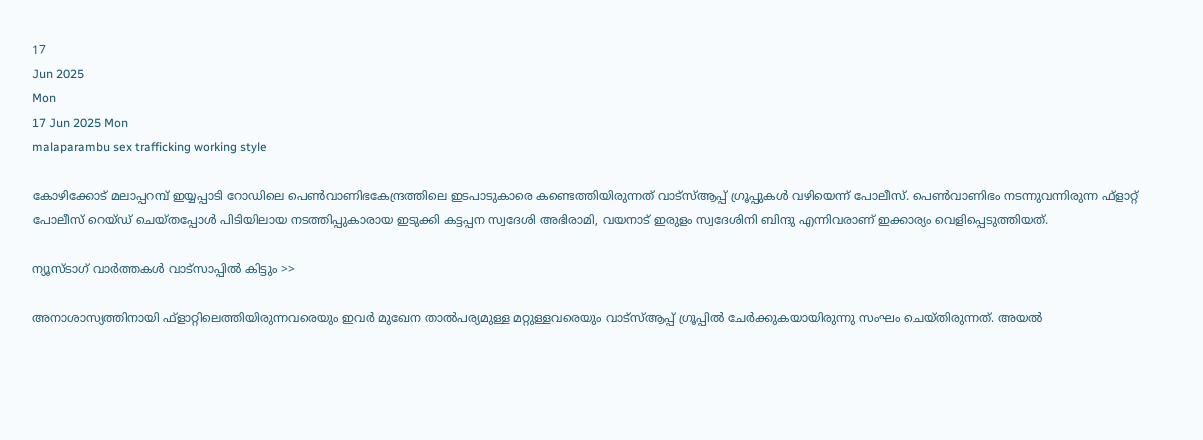17
Jun 2025
Mon
17 Jun 2025 Mon
malaparambu sex trafficking working style

കോഴിക്കോട് മലാപ്പറമ്പ് ഇയ്യപ്പാടി റോഡിലെ പെണ്‍വാണിഭകേന്ദ്രത്തിലെ ഇടപാടുകാരെ കണ്ടെത്തിയിരുന്നത് വാട്‌സ്ആപ്പ് ഗ്രൂപ്പുകള്‍ വഴിയെന്ന് പോലീസ്. പെണ്‍വാണിഭം നടന്നുവന്നിരുന്ന ഫ്‌ളാറ്റ് പോലീസ് റെയ്ഡ് ചെയ്തപ്പോള്‍ പിടിയിലായ നടത്തിപ്പുകാരായ ഇടുക്കി കട്ടപ്പന സ്വദേശി അഭിരാമി, വയനാട് ഇരുളം സ്വദേശിനി ബിന്ദു എന്നിവരാണ് ഇക്കാര്യം വെളിപ്പെടുത്തിയത്.

ന്യൂസ്ടാഗ് വാര്‍ത്തകള്‍ വാട്‌സാപ്പില്‍ കിട്ടും >>

അനാശാസ്യത്തിനായി ഫ്‌ളാറ്റിലെത്തിയിരുന്നവരെയും ഇവര്‍ മുഖേന താല്‍പര്യമുള്ള മറ്റുള്ളവരെയും വാട്‌സ്ആപ്പ് ഗ്രൂപ്പില്‍ ചേര്‍ക്കുകയായിരുന്നു സംഘം ചെയ്തിരുന്നത്. അയല്‍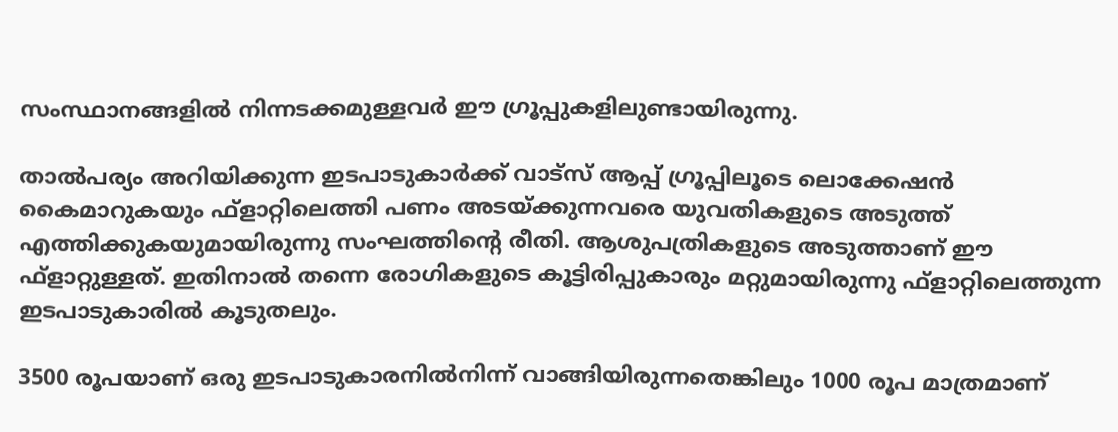സംസ്ഥാനങ്ങളില്‍ നിന്നടക്കമുള്ളവര്‍ ഈ ഗ്രൂപ്പുകളിലുണ്ടായിരുന്നു.

താല്‍പര്യം അറിയിക്കുന്ന ഇടപാടുകാര്‍ക്ക് വാട്‌സ് ആപ്പ് ഗ്രൂപ്പിലൂടെ ലൊക്കേഷന്‍ കൈമാറുകയും ഫ്‌ളാറ്റിലെത്തി പണം അടയ്ക്കുന്നവരെ യുവതികളുടെ അടുത്ത് എത്തിക്കുകയുമായിരുന്നു സംഘത്തിന്റെ രീതി. ആശുപത്രികളുടെ അടുത്താണ് ഈ ഫ്‌ളാറ്റുള്ളത്. ഇതിനാല്‍ തന്നെ രോഗികളുടെ കൂട്ടിരിപ്പുകാരും മറ്റുമായിരുന്നു ഫ്‌ളാറ്റിലെത്തുന്ന ഇടപാടുകാരില്‍ കൂടുതലും.

3500 രൂപയാണ് ഒരു ഇടപാടുകാരനില്‍നിന്ന് വാങ്ങിയിരുന്നതെങ്കിലും 1000 രൂപ മാത്രമാണ്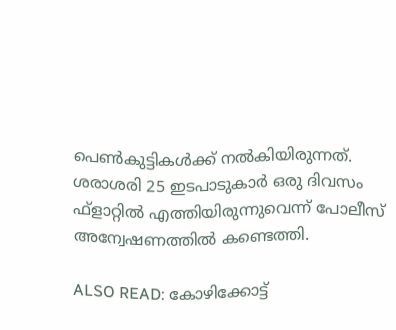പെണ്‍കുട്ടികള്‍ക്ക് നല്‍കിയിരുന്നത്. ശരാശരി 25 ഇടപാടുകാര്‍ ഒരു ദിവസം ഫ്‌ളാറ്റില്‍ എത്തിയിരുന്നുവെന്ന് പോലീസ് അന്വേഷണത്തില്‍ കണ്ടെത്തി.

ALSO READ: കോഴിക്കോട്ട്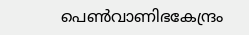പെണ്‍വാണിഭകേന്ദ്രം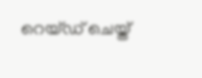റെയ്ഡ് ചെയ്ത്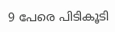9 പേരെ പിടികൂടി